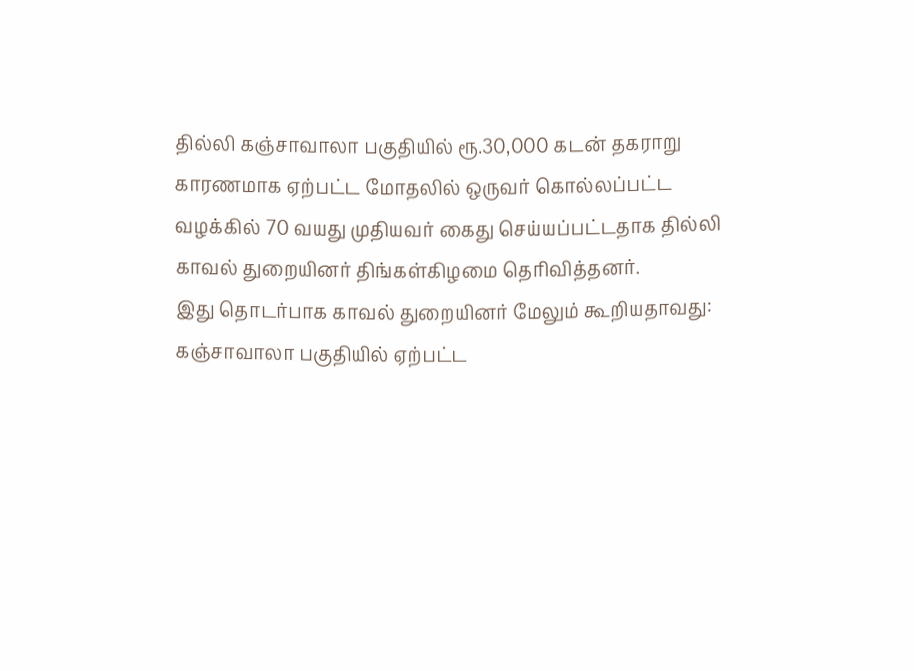தில்லி கஞ்சாவாலா பகுதியில் ரூ.30,000 கடன் தகராறு காரணமாக ஏற்பட்ட மோதலில் ஒருவர் கொல்லப்பட்ட வழக்கில் 70 வயது முதியவர் கைது செய்யப்பட்டதாக தில்லி காவல் துறையினர் திங்கள்கிழமை தெரிவித்தனர்.
இது தொடர்பாக காவல் துறையினர் மேலும் கூறியதாவது: கஞ்சாவாலா பகுதியில் ஏற்பட்ட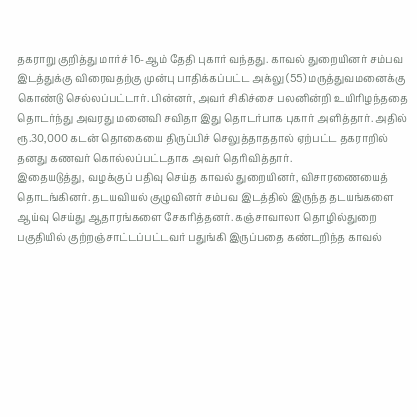தகராறு குறித்து மார்ச் 16-ஆம் தேதி புகார் வந்தது. காவல் துறையினர் சம்பவ இடத்துக்கு விரைவதற்கு முன்பு பாதிக்கப்பட்ட அக்லு (55) மருத்துவமனைக்கு கொண்டு செல்லப்பட்டார். பின்னர், அவர் சிகிச்சை பலனின்றி உயிரிழந்ததை தொடர்ந்து அவரது மனைவி சவிதா இது தொடர்பாக புகார் அளித்தார். அதில் ரூ.30,000 கடன் தொகையை திருப்பிச் செலுத்தாததால் ஏற்பட்ட தகராறில் தனது கணவர் கொல்லப்பட்டதாக அவர் தெரிவித்தார்.
இதையடுத்து, வழக்குப் பதிவு செய்த காவல் துறையினர், விசாரணையைத் தொடங்கினர். தடயவியல் குழுவினர் சம்பவ இடத்தில் இருந்த தடயங்களை ஆய்வு செய்து ஆதாரங்களை சேகரித்தனர். கஞ்சாவாலா தொழில்துறை பகுதியில் குற்றஞ்சாட்டப்பட்டவர் பதுங்கி இருப்பதை கண்டறிந்த காவல்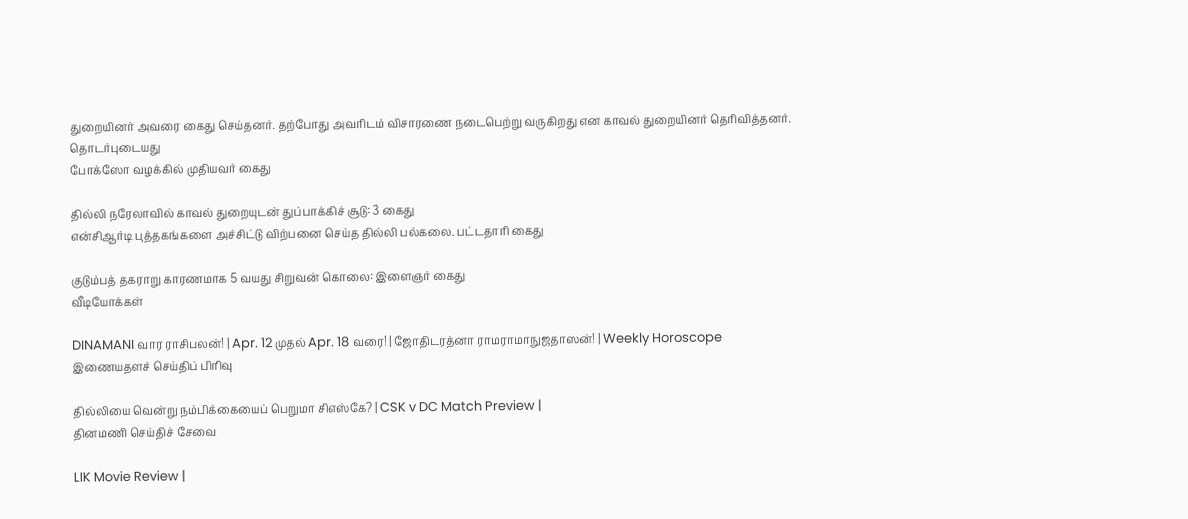துறையினர் அவரை கைது செய்தனர். தற்போது அவரிடம் விசாரணை நடைபெற்று வருகிறது என காவல் துறையினர் தெரிவித்தனர்.
தொடர்புடையது
போக்ஸோ வழக்கில் முதியவர் கைது

தில்லி நரேலாவில் காவல் துறையுடன் துப்பாக்கிச் சூடு: 3 கைது
என்சிஆர்டி புத்தகங்களை அச்சிட்டு விற்பனை செய்த தில்லி பல்கலை. பட்டதாரி கைது

குடும்பத் தகராறு காரணமாக 5 வயது சிறுவன் கொலை: இளைஞர் கைது
வீடியோக்கள்

DINAMANI வார ராசிபலன்! | Apr. 12 முதல் Apr. 18 வரை! | ஜோதிடரத்னா ராமராமாநுஜதாஸன்! | Weekly Horoscope
இணையதளச் செய்திப் பிரிவு

தில்லியை வென்று நம்பிக்கையைப் பெறுமா சிஎஸ்கே? | CSK v DC Match Preview |
தினமணி செய்திச் சேவை

LIK Movie Review |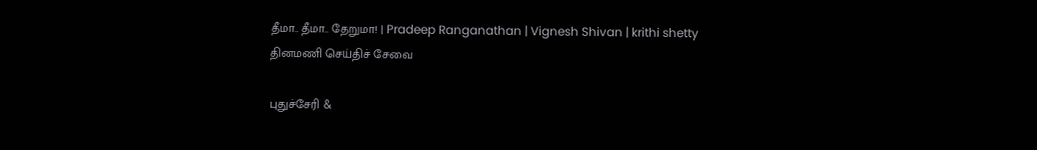தீமா.. தீமா.. தேறுமா! | Pradeep Ranganathan | Vignesh Shivan | krithi shetty
தினமணி செய்திச் சேவை

புதுச்சேரி &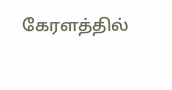கேரளத்தில்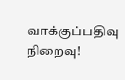வாக்குப்பதிவு நிறைவு!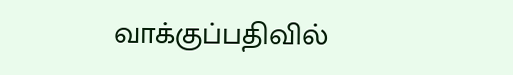வாக்குப்பதிவில்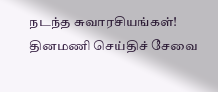நடந்த சுவாரசியங்கள்!
தினமணி செய்திச் சேவை